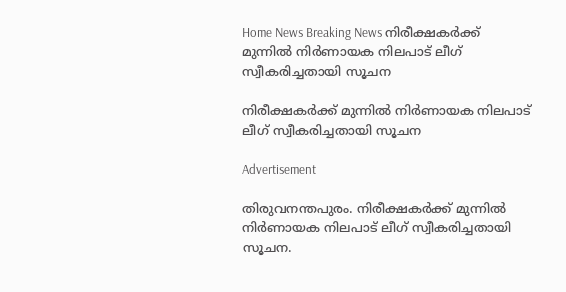Home News Breaking News നിരീക്ഷകർക്ക് മുന്നിൽ നിര്‍ണായക നിലപാട് ലീഗ് സ്വീകരിച്ചതായി സൂചന

നിരീക്ഷകർക്ക് മുന്നിൽ നിര്‍ണായക നിലപാട് ലീഗ് സ്വീകരിച്ചതായി സൂചന

Advertisement

തിരുവനന്തപുരം. നിരീക്ഷകർക്ക് മുന്നിൽ നിര്‍ണായക നിലപാട് ലീഗ് സ്വീകരിച്ചതായി സൂചന.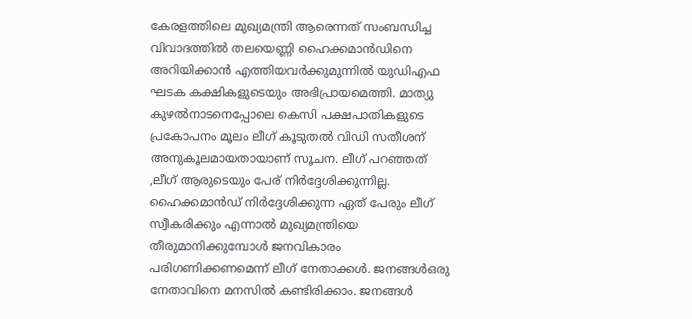കേരളത്തിലെ മുഖ്യമന്ത്രി ആരെന്നത് സംബന്ധിച്ച വിവാദത്തില്‍ തലയെണ്ണി ഹൈക്കമാന്‍ഡിനെ അറിയിക്കാന്‍ എത്തിയവര്‍ക്കുമുന്നില്‍ യുഡിഎഫ ഘടക കക്ഷികളുടെയും അഭിപ്രായമെത്തി. മാത്യു കുഴല്‍നാടനെപ്പോലെ കെസി പക്ഷപാതികളുടെ പ്രകോപനം മൂലം ലീഗ് കൂടുതല്‍ വിഡി സതീശന് അനുകൂലമായതായാണ് സൂചന. ലീഗ് പറഞ്ഞത് ,ലീഗ് ആരുടെയും പേര് നിർദ്ദേശിക്കുന്നില്ല. ഹൈക്കമാൻഡ് നിർദ്ദേശിക്കുന്ന ഏത് പേരും ലീഗ് സ്വീകരിക്കും എന്നാല്‍ മുഖ്യമന്ത്രിയെ തീരുമാനിക്കുമ്പോൾ ജനവികാരം പരിഗണിക്കണമെന്ന് ലീഗ് നേതാക്കൾ. ജനങ്ങള്‍ഒരു നേതാവിനെ മനസില്‍ കണ്ടിരിക്കാം. ജനങ്ങൾ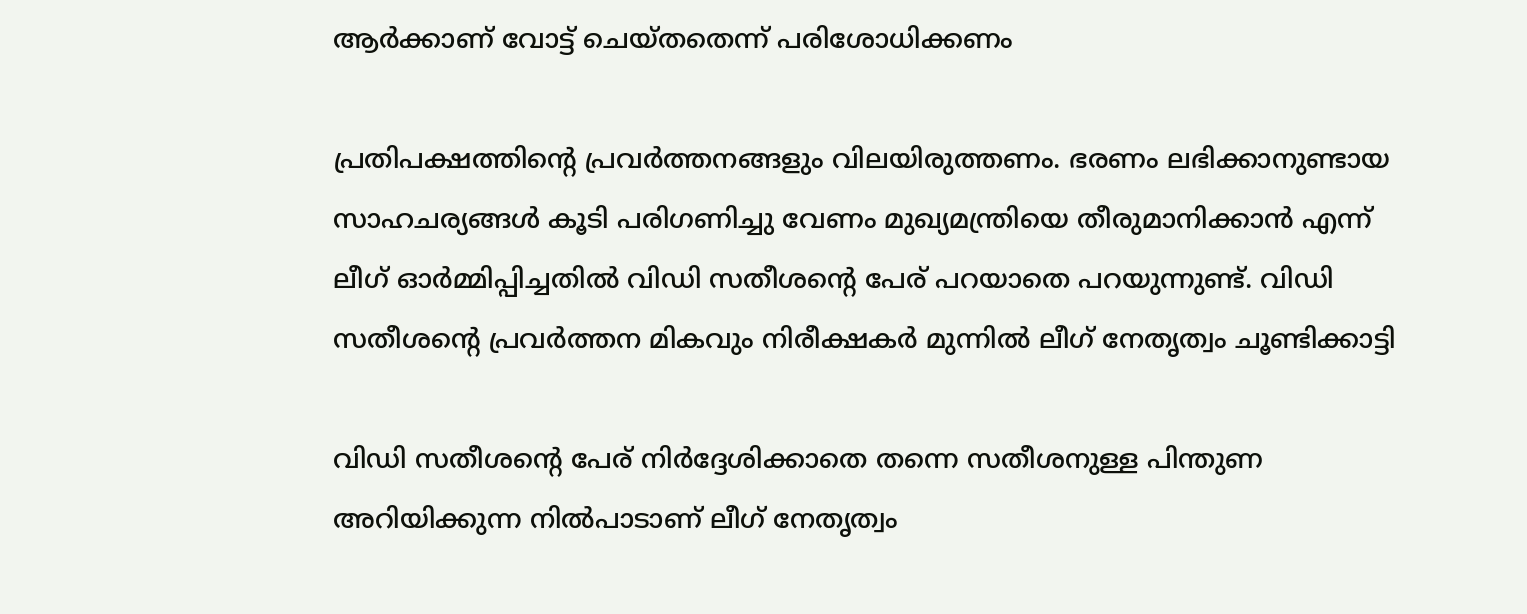ആർക്കാണ് വോട്ട് ചെയ്തതെന്ന് പരിശോധിക്കണം

പ്രതിപക്ഷത്തിന്റെ പ്രവർത്തനങ്ങളും വിലയിരുത്തണം. ഭരണം ലഭിക്കാനുണ്ടായ സാഹചര്യങ്ങൾ കൂടി പരിഗണിച്ചു വേണം മുഖ്യമന്ത്രിയെ തീരുമാനിക്കാൻ എന്ന് ലീഗ് ഓര്‍മ്മിപ്പിച്ചതില്‍ വിഡി സതീശന്‍റെ പേര് പറയാതെ പറയുന്നുണ്ട്. വിഡി സതീശന്റെ പ്രവർത്തന മികവും നിരീക്ഷകർ മുന്നിൽ ലീഗ് നേതൃത്വം ചൂണ്ടിക്കാട്ടി

വിഡി സതീശന്റെ പേര് നിർദ്ദേശിക്കാതെ തന്നെ സതീശനുള്ള പിന്തുണ അറിയിക്കുന്ന നിൽപാടാണ് ലീഗ് നേതൃത്വം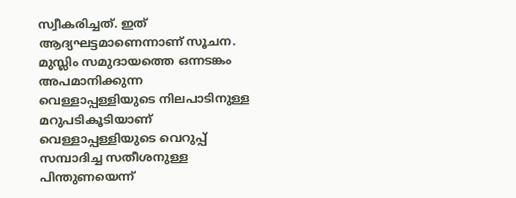സ്വീകരിച്ചത്. ഇത് ആദ്യഘട്ടമാണെന്നാണ് സൂചന. മുസ്ലിം സമുദായത്തെ ഒന്നടങ്കം അപമാനിക്കുന്ന വെള്ളാപ്പള്ളിയുടെ നിലപാടിനുള്ള മറുപടികൂടിയാണ് വെള്ളാപ്പള്ളിയുടെ വെറുപ്പ് സമ്പാദിച്ച സതീശനുള്ള പിന്തുണയെന്ന്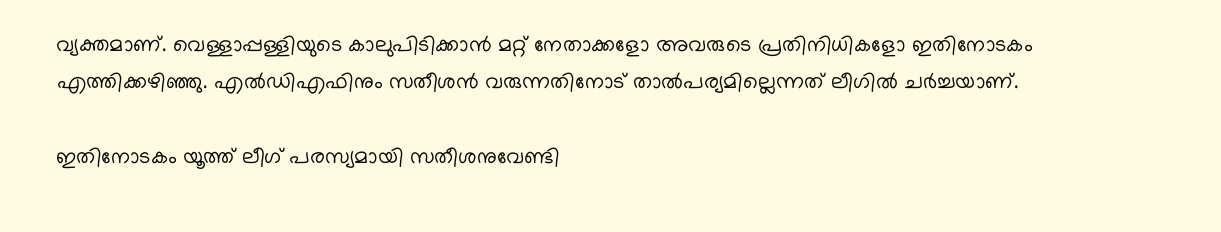വ്യക്തമാണ്. വെള്ളാപ്പള്ളിയുടെ കാലുപിടിക്കാന്‍ മറ്റ് നേതാക്കളോ അവരുടെ പ്രതിനിധികളോ ഇതിനോടകം എത്തിക്കഴിഞ്ഞു. എല്‍ഡിഎഫിനും സതീശന്‍ വരുന്നതിനോട് താല്‍പര്യമില്ലെന്നത് ലീഗില്‍ ചര്‍ച്ചയാണ്.

ഇതിനോടകം യൂത്ത് ലീഗ് പരസ്യമായി സതീശനുവേണ്ടി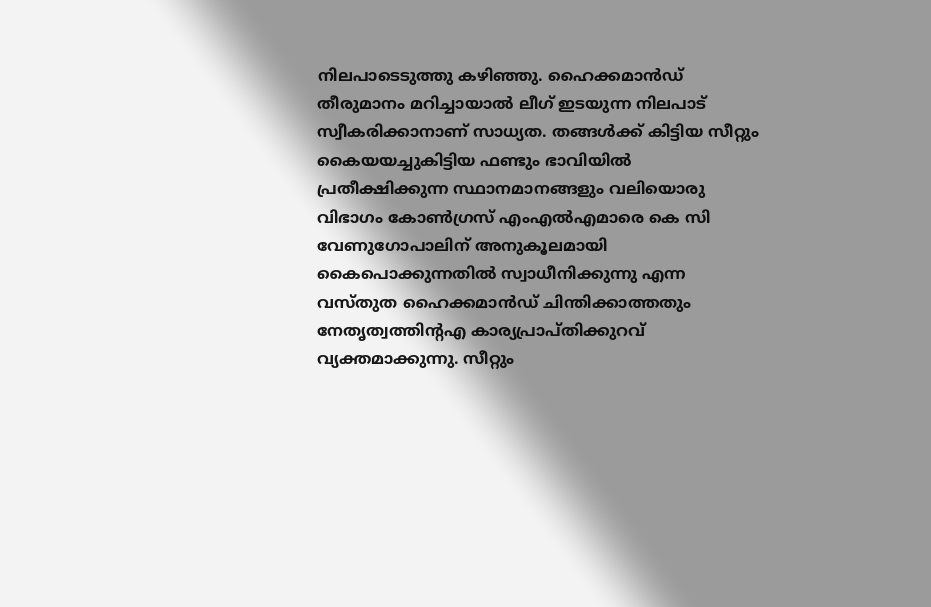നിലപാടെടുത്തു കഴിഞ്ഞു. ഹൈക്കമാന്‍ഡ് തീരുമാനം മറിച്ചായാല്‍ ലീഗ് ഇടയുന്ന നിലപാട് സ്വീകരിക്കാനാണ് സാധ്യത. തങ്ങള്‍ക്ക് കിട്ടിയ സീറ്റും കൈയയച്ചുകിട്ടിയ ഫണ്ടും ഭാവിയില്‍ പ്രതീക്ഷിക്കുന്ന സ്ഥാനമാനങ്ങളും വലിയൊരു വിഭാഗം കോണ്‍ഗ്രസ് എംഎല്‍എമാരെ കെ സി വേണുഗോപാലിന് അനുകൂലമായി കൈപൊക്കുന്നതില്‍ സ്വാധീനിക്കുന്നു എന്ന വസ്തുത ഹൈക്കമാന്‍ഡ് ചിന്തിക്കാത്തതും നേതൃത്വത്തിന്‍റഎ കാര്യപ്രാപ്തിക്കുറവ് വ്യക്തമാക്കുന്നു. സീറ്റും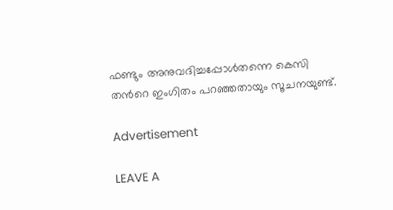ഫണ്ടും അനുവദിച്ചപ്പോള്‍തന്നെ കെസി തന്‍റെ ഇംഗിതം പറഞ്ഞതായും സൂചനയുണ്ട്.

Advertisement

LEAVE A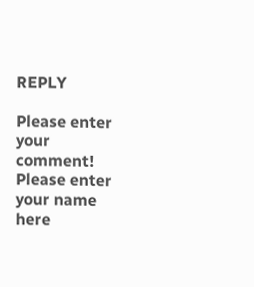REPLY

Please enter your comment!
Please enter your name here